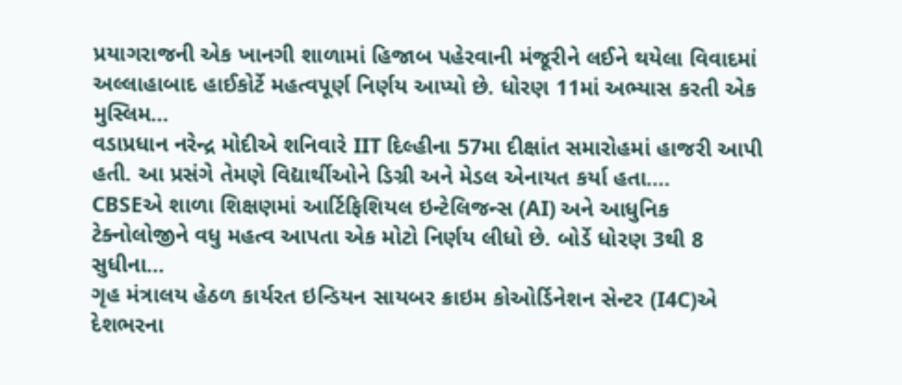પ્રયાગરાજની એક ખાનગી શાળામાં હિજાબ પહેરવાની મંજૂરીને લઈને થયેલા વિવાદમાં અલ્લાહાબાદ હાઈકોર્ટે મહત્વપૂર્ણ નિર્ણય આપ્યો છે. ધોરણ 11માં અભ્યાસ કરતી એક મુસ્લિમ...
વડાપ્રધાન નરેન્દ્ર મોદીએ શનિવારે IIT દિલ્હીના 57મા દીક્ષાંત સમારોહમાં હાજરી આપી હતી. આ પ્રસંગે તેમણે વિદ્યાર્થીઓને ડિગ્રી અને મેડલ એનાયત કર્યા હતા....
CBSEએ શાળા શિક્ષણમાં આર્ટિફિશિયલ ઇન્ટેલિજન્સ (AI) અને આધુનિક ટેક્નોલોજીને વધુ મહત્વ આપતા એક મોટો નિર્ણય લીધો છે. બોર્ડે ધોરણ 3થી 8 સુધીના...
ગૃહ મંત્રાલય હેઠળ કાર્યરત ઇન્ડિયન સાયબર ક્રાઇમ કોઓર્ડિનેશન સેન્ટર (I4C)એ દેશભરના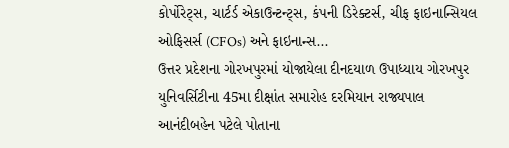કોર્પોરેટ્સ, ચાર્ટર્ડ એકાઉન્ટન્ટ્સ, કંપની ડિરેક્ટર્સ, ચીફ ફાઇનાન્સિયલ ઓફિસર્સ (CFOs) અને ફાઇનાન્સ...
ઉત્તર પ્રદેશના ગોરખપુરમાં યોજાયેલા દીનદયાળ ઉપાધ્યાય ગોરખપુર યુનિવર્સિટીના 45મા દીક્ષાંત સમારોહ દરમિયાન રાજ્યપાલ આનંદીબહેન પટેલે પોતાના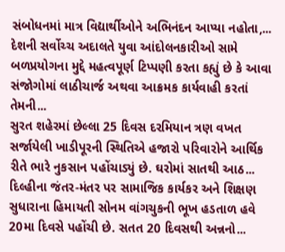સંબોધનમાં માત્ર વિદ્યાર્થીઓને અભિનંદન આપ્યા નહોતા,...
દેશની સર્વોચ્ચ અદાલતે યુવા આંદોલનકારીઓ સામે બળપ્રયોગના મુદ્દે મહત્વપૂર્ણ ટિપ્પણી કરતા કહ્યું છે કે આવા સંજોગોમાં લાઠીચાર્જ અથવા આક્રમક કાર્યવાહી કરતાં તેમની...
સુરત શહેરમાં છેલ્લા 25 દિવસ દરમિયાન ત્રણ વખત સર્જાયેલી ખાડીપૂરની સ્થિતિએ હજારો પરિવારોને આર્થિક રીતે ભારે નુકસાન પહોંચાડ્યું છે. ઘરોમાં સાતથી આઠ...
દિલ્હીના જંતર-મંતર પર સામાજિક કાર્યકર અને શિક્ષણ સુધારાના હિમાયતી સોનમ વાંગચુકની ભૂખ હડતાળ હવે 20મા દિવસે પહોંચી છે. સતત 20 દિવસથી અન્નનો...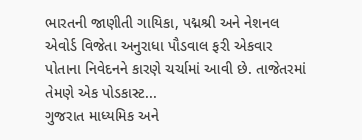ભારતની જાણીતી ગાયિકા, પદ્મશ્રી અને નેશનલ એવોર્ડ વિજેતા અનુરાધા પૌડવાલ ફરી એકવાર પોતાના નિવેદનને કારણે ચર્ચામાં આવી છે. તાજેતરમાં તેમણે એક પોડકાસ્ટ...
ગુજરાત માધ્યમિક અને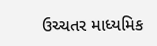ઉચ્ચતર માધ્યમિક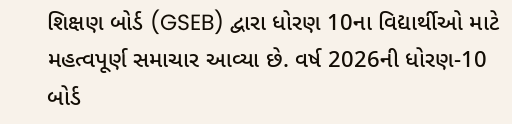શિક્ષણ બોર્ડ (GSEB) દ્વારા ધોરણ 10ના વિદ્યાર્થીઓ માટે મહત્વપૂર્ણ સમાચાર આવ્યા છે. વર્ષ 2026ની ધોરણ-10 બોર્ડ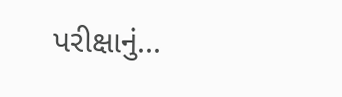પરીક્ષાનું...